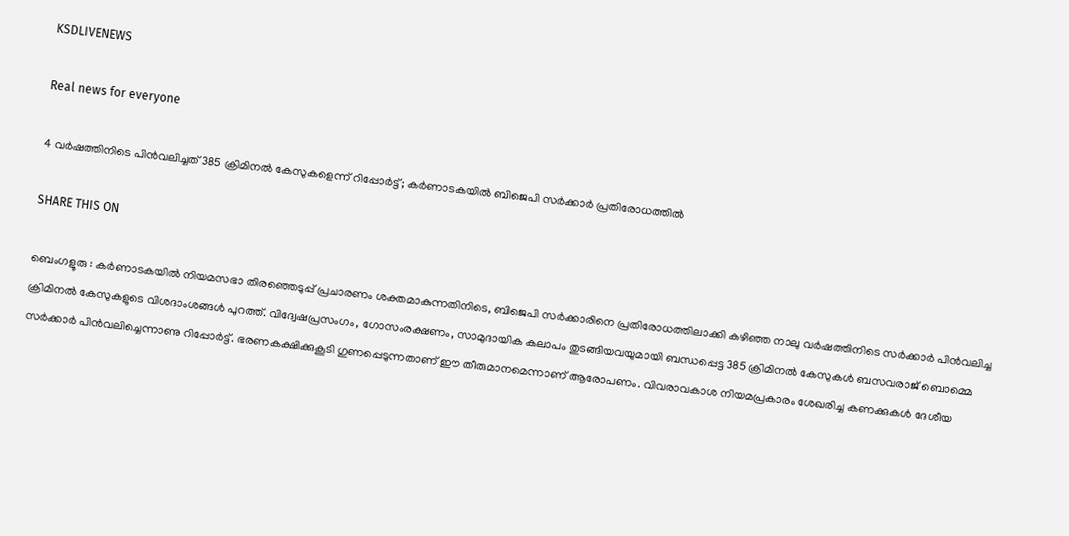KSDLIVENEWS

Real news for everyone

4 വർഷത്തിനിടെ പിൻവലിച്ചത് 385 ക്രിമിനൽ കേസുകളെന്ന് റിപ്പോർട്ട്; കർണാടകയിൽ ബിജെപി സർക്കാർ പ്രതിരോധത്തിൽ

SHARE THIS ON

ബെംഗളൂരു : കർണാടകയിൽ നിയമസഭാ തിരഞ്ഞെടുപ്പ് പ്രചാരണം ശക്തമാകുന്നതിനിടെ, ബിജെപി സർക്കാരിനെ പ്രതിരോധത്തിലാക്കി കഴിഞ്ഞ നാലു വർഷത്തിനിടെ സർക്കാർ പിൻവലിച്ച ക്രിമിനൽ കേസുകളുടെ വിശദാംശങ്ങൾ പുറത്ത്. വിദ്വേഷപ്രസംഗം, ഗോസംരക്ഷണം, സാമുദായിക കലാപം തുടങ്ങിയവയുമായി ബന്ധപ്പെട്ട 385 ക്രിമിനൽ കേസുകൾ ബസവരാജ് ബൊമ്മെ സർക്കാർ പിൻവലിച്ചെന്നാണു റിപ്പോർട്ട്. ഭരണകക്ഷിക്കുകൂടി ഗുണപ്പെടുന്നതാണ് ഈ തീരുമാനമെന്നാണ് ആരോപണം. വിവരാവകാശ നിയമപ്രകാരം ശേഖരിച്ച കണക്കുകൾ ദേശീയ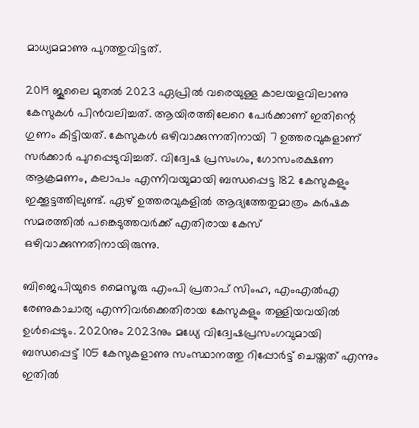മാധ്യമമാണു പുറത്തുവിട്ടത്.

2019 ജൂലൈ മുതൽ 2023 ഏപ്രിൽ വരെയുള്ള കാലയളവിലാണു കേസുകൾ പിൻവലിച്ചത്. ആയിരത്തിലേറെ പേർക്കാണ് ഇതിന്റെ ഗുണം കിട്ടിയത്. കേസുകൾ ഒഴിവാക്കുന്നതിനായി 7 ഉത്തരവുകളാണ് സർക്കാർ പുറപ്പെടുവിച്ചത്. വിദ്വേഷ പ്രസംഗം, ഗോസംരക്ഷണ ആക്രമണം, കലാപം എന്നിവയുമായി ബന്ധപ്പെട്ട 182 കേസുകളും ഇക്കൂട്ടത്തിലുണ്ട്. ഏഴ് ഉത്തരവുകളിൽ ആദ്യത്തേതുമാത്രം കർഷക സമരത്തിൽ പങ്കെടുത്തവർക്ക് എതിരായ കേസ് ഒഴിവാക്കുന്നതിനായിരുന്നു.

ബിജെപിയുടെ മൈസൂരു എംപി പ്രതാപ് സിംഹ, എംഎൽഎ രേണുകാചാര്യ എന്നിവർക്കെതിരായ കേസുകളും തള്ളിയവയിൽ ഉൾപ്പെടും. 2020നും 2023നും മധ്യേ വിദ്വേഷപ്രസംഗവുമായി ബന്ധപ്പെട്ട് 105 കേസുകളാണു സംസ്ഥാനത്തു റിപ്പോർട്ട് ചെയ്തത് എന്നും ഇതിൽ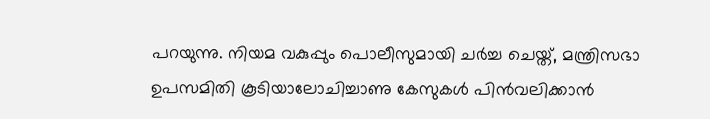പറയുന്നു. നിയമ വകുപ്പും പൊലീസുമായി ചർച്ച ചെയ്ത്, മന്ത്രിസഭാ ഉപസമിതി കൂടിയാലോചിച്ചാണു കേസുകൾ പിൻവലിക്കാൻ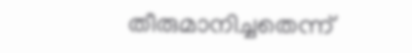തീരുമാനിച്ചതെന്ന്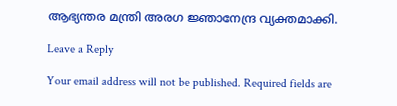ആഭ്യന്തര മന്ത്രി അരഗ ജ്ഞാനേന്ദ്ര വ്യക്തമാക്കി.

Leave a Reply

Your email address will not be published. Required fields are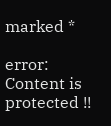marked *

error: Content is protected !!